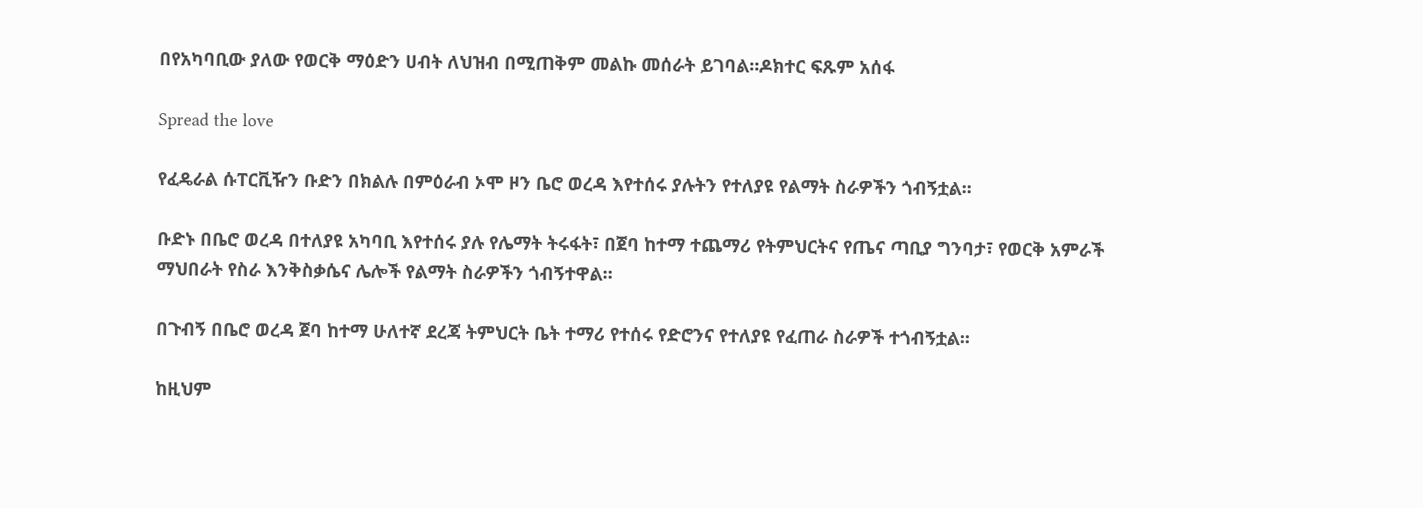በየአካባቢው ያለው የወርቅ ማዕድን ሀብት ለህዝብ በሚጠቅም መልኩ መሰራት ይገባል።ዶክተር ፍጹም አሰፋ

Spread the love

የፈዴራል ሱፐርቪዥን ቡድን በክልሉ በምዕራብ ኦሞ ዞን ቤሮ ወረዳ እየተሰሩ ያሉትን የተለያዩ የልማት ስራዎችን ጎብኝቷል፡፡

ቡድኑ በቤሮ ወረዳ በተለያዩ አካባቢ እየተሰሩ ያሉ የሌማት ትሩፋት፣ በጀባ ከተማ ተጨማሪ የትምህርትና የጤና ጣቢያ ግንባታ፣ የወርቅ አምራች ማህበራት የስራ እንቅስቃሴና ሌሎች የልማት ስራዎችን ጎብኝተዋል።

በጉብኝ በቤሮ ወረዳ ጀባ ከተማ ሁለተኛ ደረጃ ትምህርት ቤት ተማሪ የተሰሩ የድሮንና የተለያዩ የፈጠራ ስራዎች ተጎብኝቷል፡፡

ከዚህም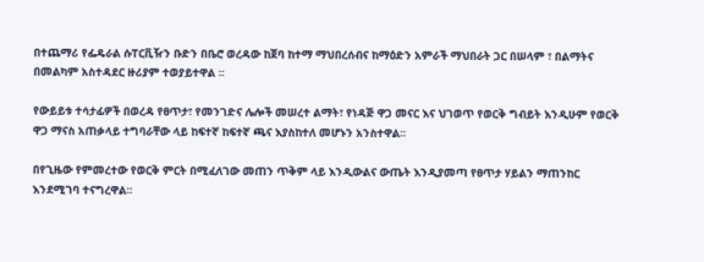በተጨማሪ የፌዴራል ሱፐርቪዥን ቡድን በቤሮ ወረዳው ከጀባ ከተማ ማህበረሰብና ከማዕድን አምራች ማህበራት ጋር በሠላም ፣ በልማትና በመልካም አስተዳደር ዙሪያም ተወያይተዋል ፡፡

የውይይቱ ተሳታፊዎች በወረዳ የፀጥታ፣ የመንገድና ሌሎች መሠረተ ልማት፣ የነዳጅ ዋጋ መናር እና ህገወጥ የወርቅ ግብይት እንዲሁም የወርቅ ዋጋ ማናስ አጠቃላይ ተግባራቸው ላይ ከፍተኛ ከፍተኛ ጫና እያስከተለ መሆኑን አንስተዋል፡፡

በየጊዜው የምመረተው የወርቅ ምርት በሚፈለገው መጠን ጥቅም ላይ እንዲውልና ውጤት እንዲያመጣ የፀጥታ ሃይልን ማጠንከር እንደሚገባ ተናግረዋል፡፡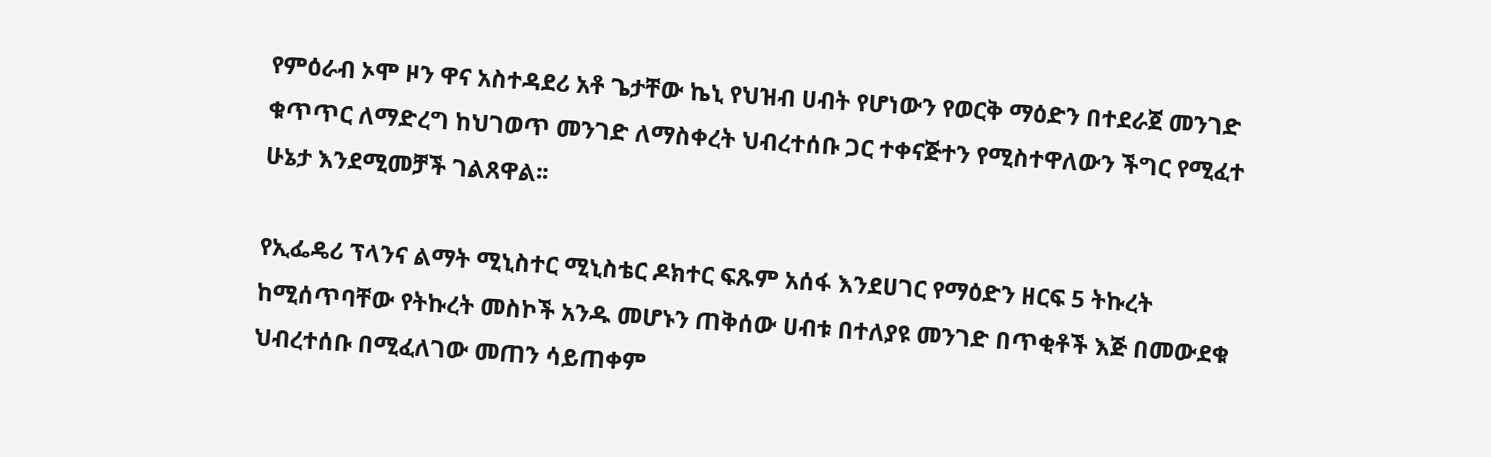የምዕራብ ኦሞ ዞን ዋና አስተዳደሪ አቶ ጌታቸው ኬኒ የህዝብ ሀብት የሆነውን የወርቅ ማዕድን በተደራጀ መንገድ ቁጥጥር ለማድረግ ከህገወጥ መንገድ ለማስቀረት ህብረተሰቡ ጋር ተቀናጅተን የሚስተዋለውን ችግር የሚፈተ ሁኔታ እንደሚመቻች ገልጸዋል፡፡

የኢፌዴሪ ፕላንና ልማት ሚኒስተር ሚኒስቴር ዶክተር ፍጹም አሰፋ እንደሀገር የማዕድን ዘርፍ 5 ትኩረት ከሚሰጥባቸው የትኩረት መስኮች አንዱ መሆኑን ጠቅሰው ሀብቱ በተለያዩ መንገድ በጥቂቶች እጅ በመውደቁ ህብረተሰቡ በሚፈለገው መጠን ሳይጠቀም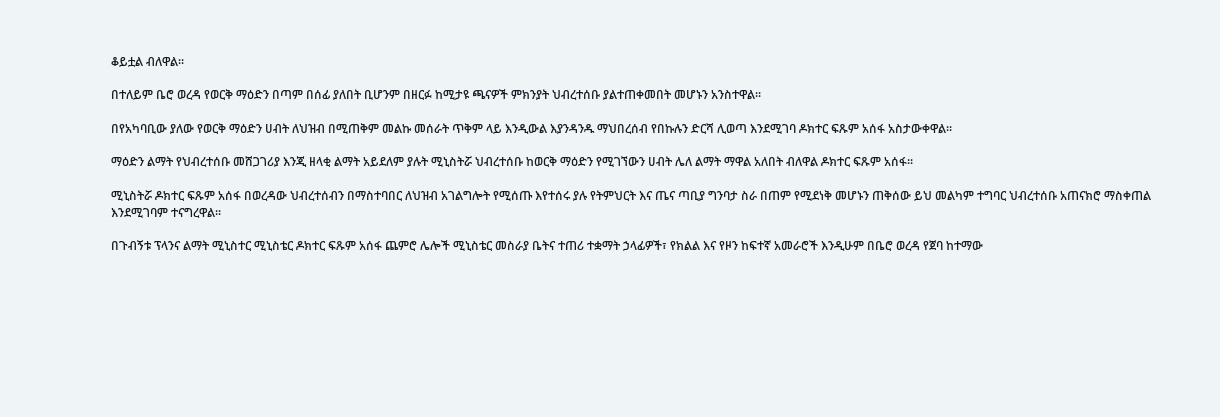ቆይቷል ብለዋል፡፡

በተለይም ቤሮ ወረዳ የወርቅ ማዕድን በጣም በሰፊ ያለበት ቢሆንም በዘርፉ ከሚታዩ ጫናዎች ምክንያት ህብረተሰቡ ያልተጠቀመበት መሆኑን አንስተዋል፡፡

በየአካባቢው ያለው የወርቅ ማዕድን ሀብት ለህዝብ በሚጠቅም መልኩ መሰራት ጥቅም ላይ እንዲውል እያንዳንዱ ማህበረሰብ የበኩሉን ድርሻ ሊወጣ እንደሚገባ ዶክተር ፍጹም አሰፋ አስታውቀዋል፡፡

ማዕድን ልማት የህብረተሰቡ መሸጋገሪያ እንጂ ዘላቂ ልማት አይደለም ያሉት ሚኒስትሯ ህብረተሰቡ ከወርቅ ማዕድን የሚገኘውን ሀብት ሌለ ልማት ማዋል አለበት ብለዋል ዶክተር ፍጹም አሰፋ፡፡

ሚኒስትሯ ዶክተር ፍጹም አሰፋ በወረዳው ህብረተሰብን በማስተባበር ለህዝብ አገልግሎት የሚሰጡ እየተሰሩ ያሉ የትምህርት እና ጤና ጣቢያ ግንባታ ስራ በጠም የሚደነቅ መሆኑን ጠቅሰው ይህ መልካም ተግባር ህብረተሰቡ አጠናክሮ ማስቀጠል እንደሚገባም ተናግረዋል፡፡

በጉብኝቱ ፕላንና ልማት ሚኒስተር ሚኒስቴር ዶክተር ፍጹም አሰፋ ጨምሮ ሌሎች ሚኒስቴር መስራያ ቤትና ተጠሪ ተቋማት ኃላፊዎች፣ የክልል እና የዞን ከፍተኛ አመራሮች እንዲሁም በቤሮ ወረዳ የጀባ ከተማው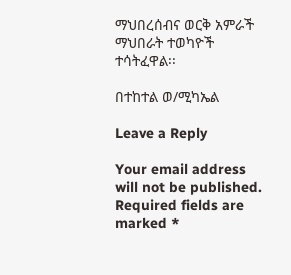ማህበረሰብና ወርቅ አምራች ማህበራት ተወካዮች ተሳትፈዋል፡፡

በተከተል ወ/ሚካኤል

Leave a Reply

Your email address will not be published. Required fields are marked *